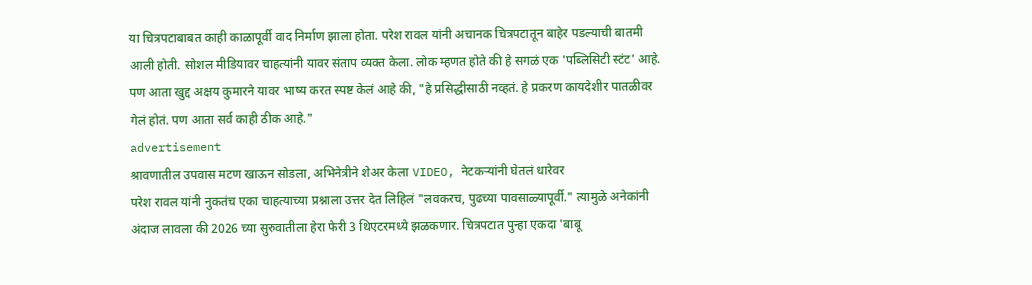या चित्रपटाबाबत काही काळापूर्वी वाद निर्माण झाला होता. परेश रावल यांनी अचानक चित्रपटातून बाहेर पडल्याची बातमी आली होती. सोशल मीडियावर चाहत्यांनी यावर संताप व्यक्त केला. लोक म्हणत होते की हे सगळं एक 'पब्लिसिटी स्टंट' आहे. पण आता खुद्द अक्षय कुमारने यावर भाष्य करत स्पष्ट केलं आहे की, "हे प्रसिद्धीसाठी नव्हतं. हे प्रकरण कायदेशीर पातळीवर गेलं होतं. पण आता सर्व काही ठीक आहे."
advertisement
श्रावणातील उपवास मटण खाऊन सोडला, अभिनेत्रीने शेअर केला VIDEO, नेटकऱ्यांनी घेतलं धारेवर
परेश रावल यांनी नुकतंच एका चाहत्याच्या प्रश्नाला उत्तर देत लिहिलं "लवकरच, पुढच्या पावसाळ्यापूर्वी." त्यामुळे अनेकांनी अंदाज लावला की 2026 च्या सुरुवातीला हेरा फेरी 3 थिएटरमध्ये झळकणार. चित्रपटात पुन्हा एकदा 'बाबू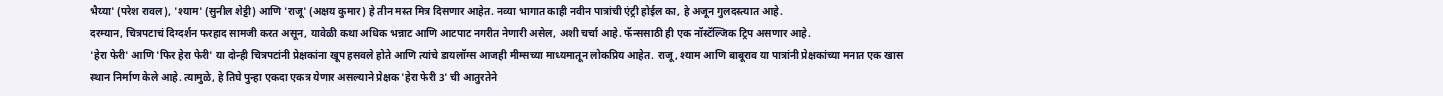भैय्या' (परेश रावल), 'श्याम' (सुनील शेट्टी) आणि 'राजू' (अक्षय कुमार) हे तीन मस्त मित्र दिसणार आहेत. नव्या भागात काही नवीन पात्रांची एंट्री होईल का, हे अजून गुलदस्त्यात आहे.
दरम्यान, चित्रपटाचं दिग्दर्शन फरहाद सामजी करत असून, यावेळी कथा अधिक भन्नाट आणि आटपाट नगरीत नेणारी असेल, अशी चर्चा आहे. फॅन्ससाठी ही एक नॉस्टॅल्जिक ट्रिप असणार आहे.
'हेरा फेरी' आणि 'फिर हेरा फेरी' या दोन्ही चित्रपटांनी प्रेक्षकांना खूप हसवले होते आणि त्यांचे डायलॉग्स आजही मीम्सच्या माध्यमातून लोकप्रिय आहेत. राजू, श्याम आणि बाबूराव या पात्रांनी प्रेक्षकांच्या मनात एक खास स्थान निर्माण केले आहे. त्यामुळे, हे तिघे पुन्हा एकदा एकत्र येणार असल्याने प्रेक्षक 'हेरा फेरी 3' ची आतुरतेने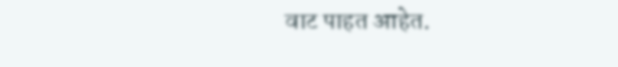वाट पाहत आहेत.